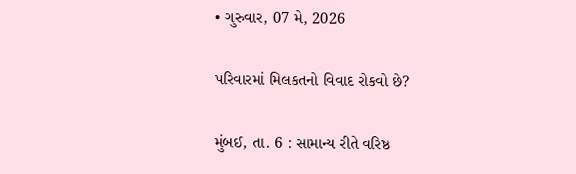• ગુરુવાર, 07 મે, 2026

પરિવારમાં મિલકતનો વિવાદ રોકવો છે?

મુંબઈ, તા. 6 : સામાન્ય રીતે વરિષ્ઠ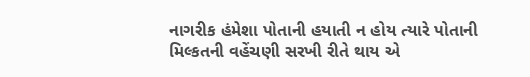નાગરીક હંમેશા પોતાની હયાતી ન હોય ત્યારે પોતાની મિલ્કતની વહેંચણી સરખી રીતે થાય એ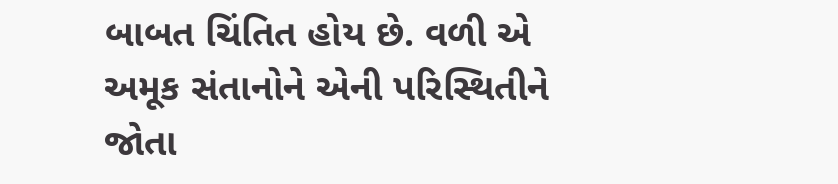બાબત ચિંતિત હોય છે. વળી એ અમૂક સંતાનોને એની પરિસ્થિતીને જોતા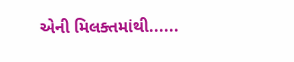એની મિલક્તમાંથી......